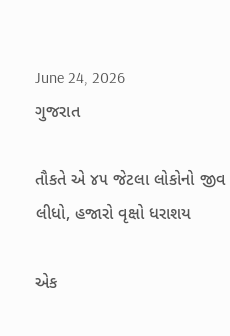June 24, 2026
ગુજરાત

તૌકતે એ ૪૫ જેટલા લોકોનો જીવ લીધો, હજારો વૃક્ષો ધરાશય

એક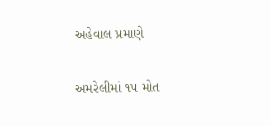અહેવાલ પ્રમાણે

અમરેલીમાં ૧૫ મોત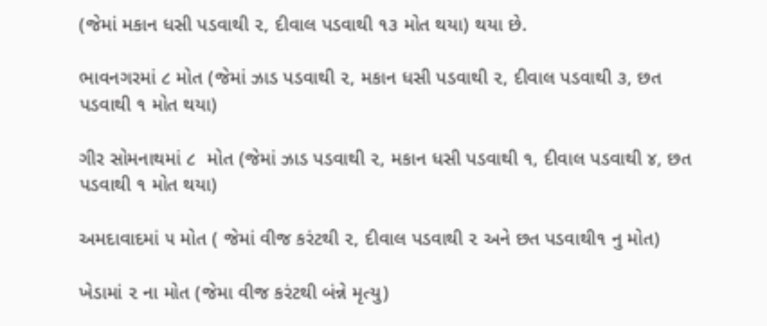(જેમાં મકાન ધસી પડવાથી ૨, દીવાલ પડવાથી ૧૩ મોત થયા) થયા છે.

ભાવનગરમાં ૮ મોત (જેમાં ઝાડ પડવાથી ૨, મકાન ધસી પડવાથી ૨, દીવાલ પડવાથી ૩, છત પડવાથી ૧ મોત થયા)

ગીર સોમનાથમાં ૮  મોત (જેમાં ઝાડ પડવાથી ૨, મકાન ધસી પડવાથી ૧, દીવાલ પડવાથી ૪, છત પડવાથી ૧ મોત થયા)

અમદાવાદમાં ૫ મોત ( જેમાં વીજ કરંટથી ૨, દીવાલ પડવાથી ૨ અને છત પડવાથી૧ નુ મોત)

ખેડામાં ૨ ના મોત (જેમા વીજ કરંટથી બંન્ને મૃત્યુ)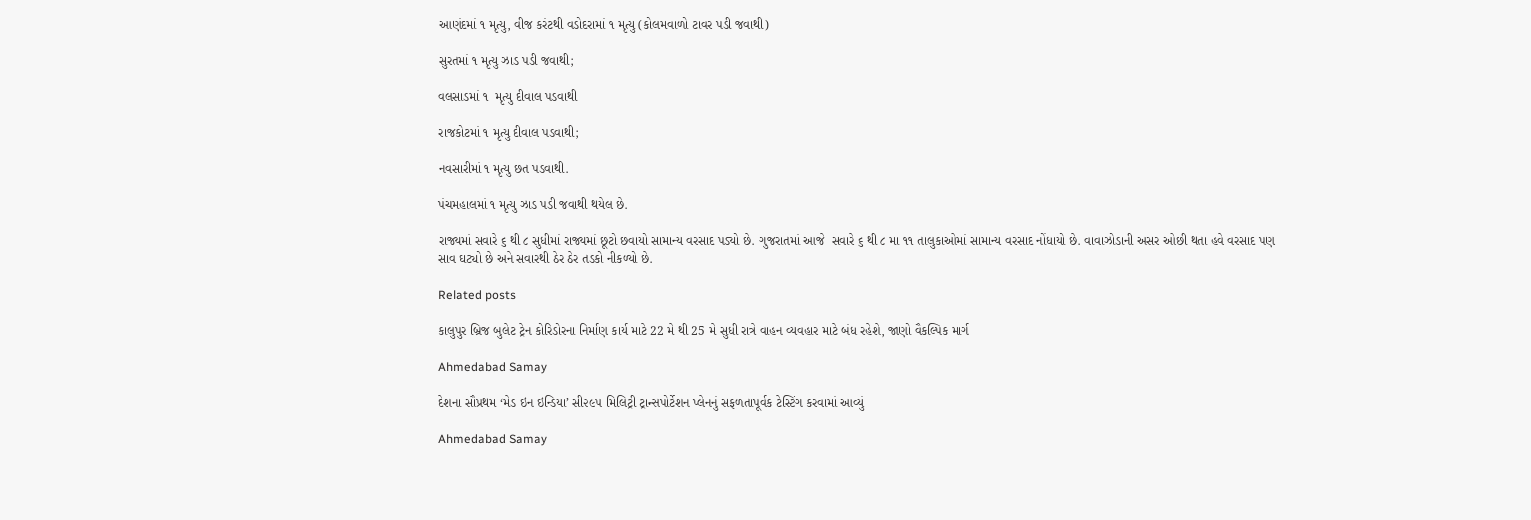આણંદમાં ૧ મૃત્યુ, વીજ કરંટથી વડોદરામાં ૧ મૃત્યુ (કોલમવાળો ટાવર પડી જવાથી)

સુરતમાં ૧ મૃત્યુ ઝાડ પડી જવાથી;

વલસાડમાં ૧  મૃત્યુ દીવાલ પડવાથી

રાજકોટમાં ૧ મૃત્યુ દીવાલ પડવાથી;

નવસારીમાં ૧ મૃત્યુ છત પડવાથી.

પંચમહાલમાં ૧ મૃત્યુ ઝાડ પડી જવાથી થયેલ છે.

રાજ્યમાં સવારે ૬ થી ૮ સુધીમાં રાજ્યમાં છૂટો છવાયો સામાન્ય વરસાદ પડ્યો છે. ગુજરાતમાં આજે  સવારે ૬ થી ૮ મા ૧૧ તાલુકાઓમાં સામાન્ય વરસાદ નોંધાયો છે. વાવાઝોડાની અસર ઓછી થતા હવે વરસાદ પણ સાવ ઘટ્યો છે અને સવારથી ઠેર ઠેર તડકો નીકળ્યો છે.

Related posts

કાલુપુર બ્રિજ બુલેટ ટ્રેન કોરિડોરના નિર્માણ કાર્ય માટે 22 મે થી 25 મે સુધી રાત્રે વાહન વ્યવહાર માટે બંધ રહેશે, જાણો વૈકલ્પિક માર્ગ

Ahmedabad Samay

દેશના સૌપ્રથમ ‘મેડ ઇન ઇન્ડિયા’ સી૨૯૫ મિલિટ્રી ટ્રાન્સપોર્ટેશન પ્લેનનું સફળતાપૂર્વક ટેસ્ટિંગ કરવામાં આવ્યું

Ahmedabad Samay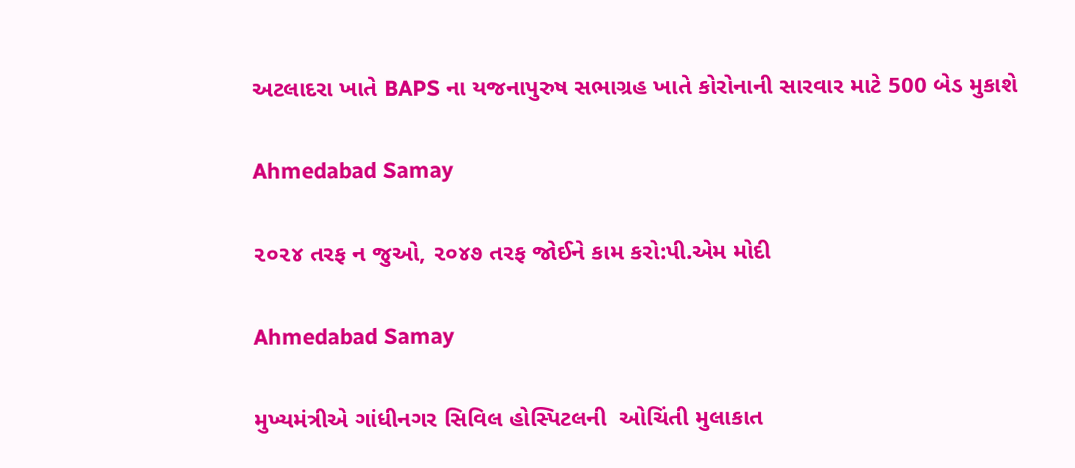અટલાદરા ખાતે BAPS ના યજનાપુરુષ સભાગ્રહ ખાતે કોરોનાની સારવાર માટે 500 બેડ મુકાશે

Ahmedabad Samay

૨૦૨૪ તરફ ન જુઓ, ૨૦૪૭ તરફ જોઈને કામ કરો:પી.એમ મોદી

Ahmedabad Samay

મુખ્યમંત્રીએ ગાંધીનગર સિવિલ હોસ્પિટલની  ઓચિંતી મુલાકાત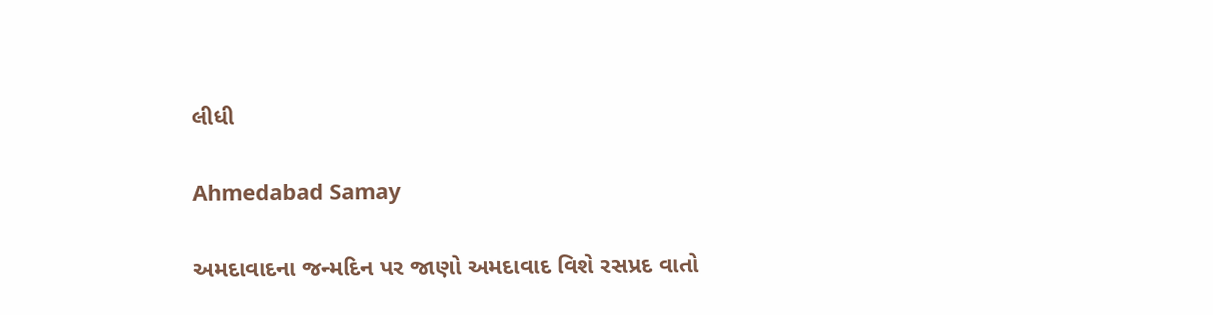લીધી

Ahmedabad Samay

અમદાવાદના જન્મદિન પર જાણો અમદાવાદ વિશે રસપ્રદ વાતો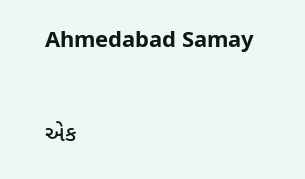Ahmedabad Samay

એક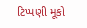ટિપ્પણી મૂકો